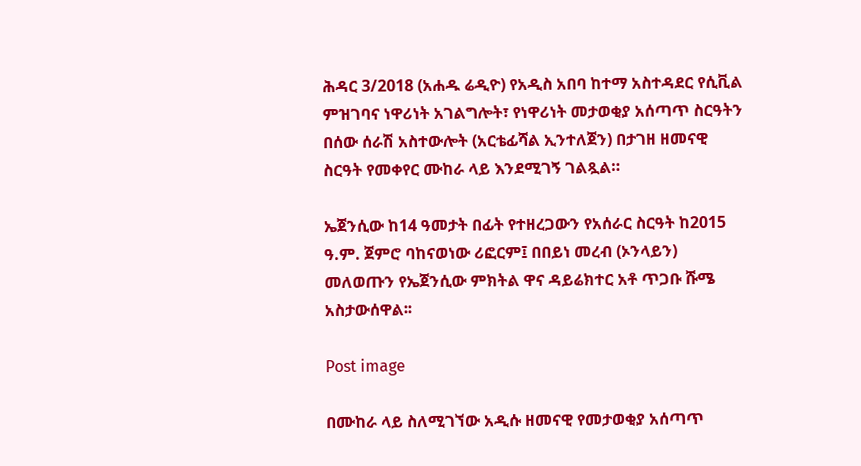ሕዳር 3/2018 (አሐዱ ሬዲዮ) የአዲስ አበባ ከተማ አስተዳደር የሲቪል ምዝገባና ነዋሪነት አገልግሎት፣ የነዋሪነት መታወቂያ አሰጣጥ ስርዓትን በሰው ሰራሽ አስተውሎት (አርቴፊሻል ኢንተለጀን) በታገዘ ዘመናዊ ስርዓት የመቀየር ሙከራ ላይ እንደሚገኝ ገልጿል።

ኤጀንሲው ከ14 ዓመታት በፊት የተዘረጋውን የአሰራር ስርዓት ከ2015 ዓ.ም. ጀምሮ ባከናወነው ሪፎርም፤ በበይነ መረብ (ኦንላይን) መለወጡን የኤጀንሲው ምክትል ዋና ዳይሬክተር አቶ ጥጋቡ ሹሜ አስታውሰዋል፡፡

Post image

በሙከራ ላይ ስለሚገኘው አዲሱ ዘመናዊ የመታወቂያ አሰጣጥ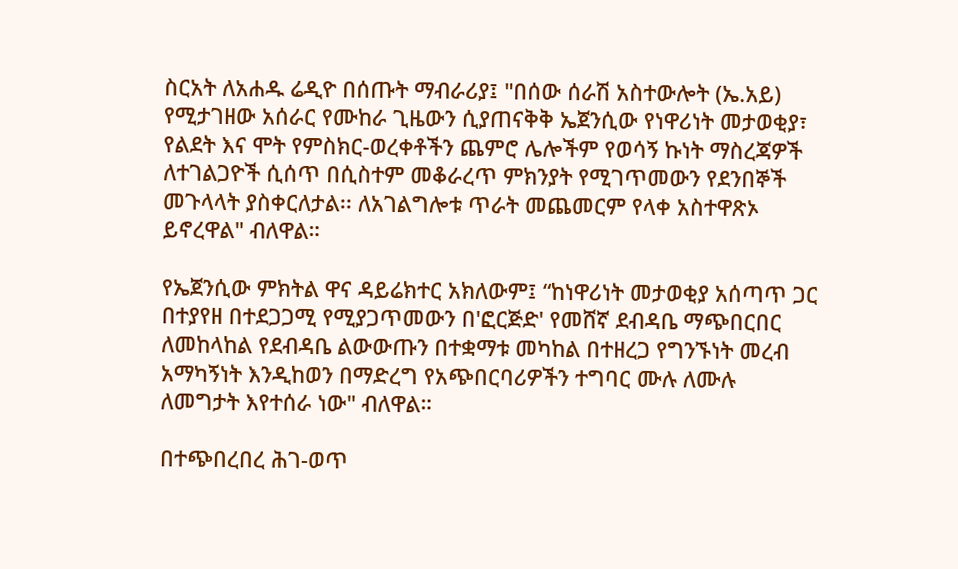ስርአት ለአሐዱ ሬዲዮ በሰጡት ማብራሪያ፤ "በሰው ሰራሽ አስተውሎት (ኤ.አይ) የሚታገዘው አሰራር የሙከራ ጊዜውን ሲያጠናቅቅ ኤጀንሲው የነዋሪነት መታወቂያ፣ የልደት እና ሞት የምስክር-ወረቀቶችን ጨምሮ ሌሎችም የወሳኝ ኩነት ማስረጃዎች ለተገልጋዮች ሲሰጥ በሲስተም መቆራረጥ ምክንያት የሚገጥመውን የደንበኞች መጉላላት ያስቀርለታል፡፡ ለአገልግሎቱ ጥራት መጨመርም የላቀ አስተዋጽኦ ይኖረዋል" ብለዋል።

የኤጀንሲው ምክትል ዋና ዳይሬክተር አክለውም፤ “ከነዋሪነት መታወቂያ አሰጣጥ ጋር በተያየዘ በተደጋጋሚ የሚያጋጥመውን በ'ፎርጅድ' የመሸኛ ደብዳቤ ማጭበርበር ለመከላከል የደብዳቤ ልውውጡን በተቋማቱ መካከል በተዘረጋ የግንኙነት መረብ አማካኝነት እንዲከወን በማድረግ የአጭበርባሪዎችን ተግባር ሙሉ ለሙሉ ለመግታት እየተሰራ ነው" ብለዋል።

በተጭበረበረ ሕገ-ወጥ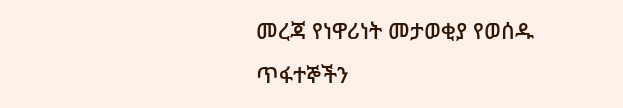መረጃ የነዋሪነት መታወቂያ የወሰዱ ጥፋተኞችን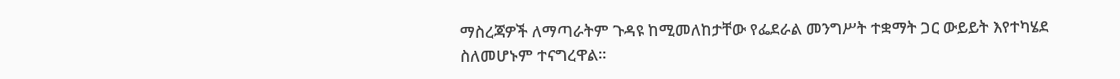ማስረጃዎች ለማጣራትም ጉዳዩ ከሚመለከታቸው የፌደራል መንግሥት ተቋማት ጋር ውይይት እየተካሄደ ስለመሆኑም ተናግረዋል።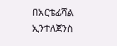በአርቴፊሻል ኢንተለጀንስ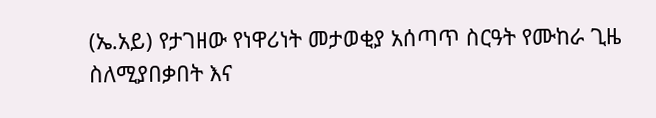(ኤ.አይ) የታገዘው የነዋሪነት መታወቂያ አሰጣጥ ስርዓት የሙከራ ጊዜ ስለሚያበቃበት እና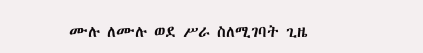ሙሉ ለሙሉ ወደ ሥራ ስለሚገባት ጊዜ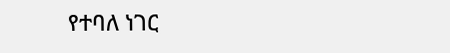የተባለ ነገር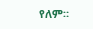የለም።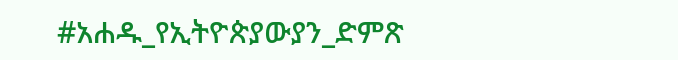#አሐዱ_የኢትዮጵያውያን_ድምጽ